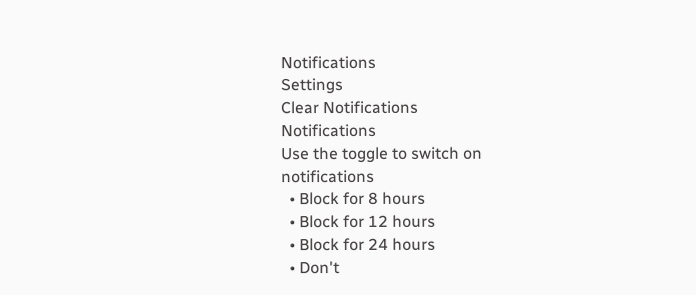Notifications
Settings
Clear Notifications
Notifications
Use the toggle to switch on notifications
  • Block for 8 hours
  • Block for 12 hours
  • Block for 24 hours
  • Don't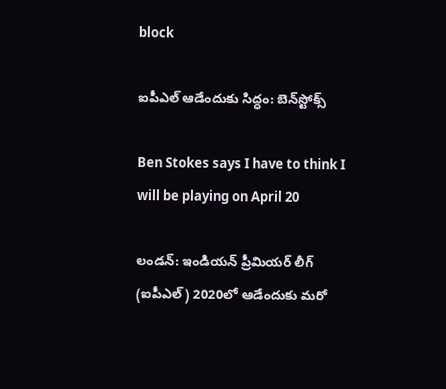block

ఐపీఎల్‌ ఆడేందుకు సిద్ధం: బెన్‌స్టోక్స్‌

Ben Stokes says I have to think I will be playing on April 20

లండన్‌: ఇండియన్ ప్రీమియర్ లీగ్ (ఐపీఎల్) 2020లో ఆడేందుకు మరో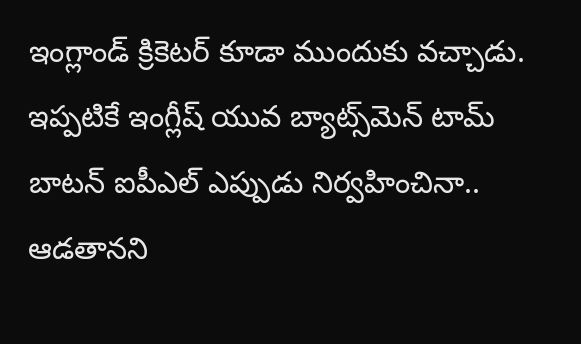ఇంగ్లాండ్ క్రికెటర్‌ కూడా ముందుకు వచ్చాడు. ఇప్పటికే ఇంగ్లీష్ యువ బ్యాట్స్‌మెన్ టామ్ బాటన్ ఐపీఎల్‌ ఎప్పుడు నిర్వహించినా.. ఆడతానని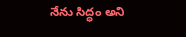నేను సిద్ధం అని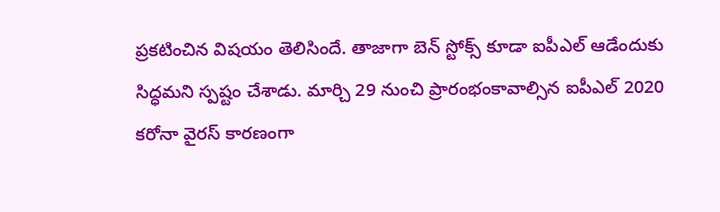ప్రకటించిన విషయం తెలిసిందే. తాజాగా బెన్‌ స్టోక్స్‌ కూడా ఐపీఎల్‌ ఆడేందుకు సిద్ధమని స్పష్టం చేశాడు. మార్చి 29 నుంచి ప్రారంభంకావాల్సిన ఐపీఎల్ 2020 కరోనా వైరస్ కారణంగా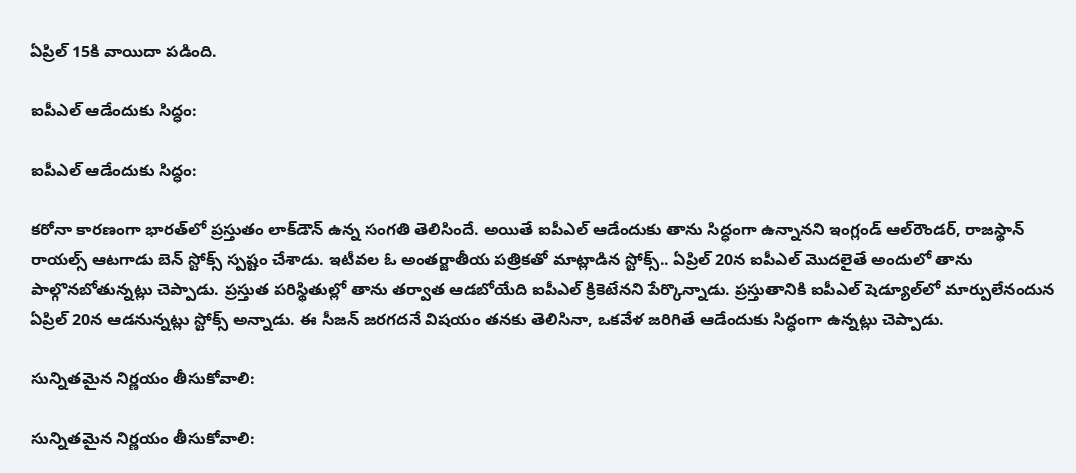ఏప్రిల్ 15కి వాయిదా పడింది.

ఐపీఎల్‌ ఆడేందుకు సిద్ధం:

ఐపీఎల్‌ ఆడేందుకు సిద్ధం:

కరోనా కారణంగా భారత్‌లో ప్రస్తుతం లాక్‌డౌన్‌ ఉన్న సంగతి తెలిసిందే. అయితే ఐపీఎల్ ఆడేందుకు తాను సిద్ధంగా ఉన్నానని ఇంగ్లండ్ ఆల్‌రౌండర్‌, రాజస్థాన్‌ రాయల్స్‌ ఆటగాడు బెన్‌ స్టోక్స్‌ స్పష్టం చేశాడు. ఇటీవల ఓ అంతర్జాతీయ పత్రికతో మాట్లాడిన స్టోక్స్‌.. ఏప్రిల్‌ 20న ఐపీఎల్‌ మొదలైతే అందులో తాను పాల్గొనబోతున్నట్లు చెప్పాడు. ప్రస్తుత పరిస్థితుల్లో తాను తర్వాత ఆడబోయేది ఐపీఎల్‌ క్రికెటేనని పేర్కొన్నాడు. ప్రస్తుతానికి ఐపీఎల్‌ షెడ్యూల్‌లో మార్పులేనందున ఏప్రిల్‌ 20న ఆడనున్నట్లు స్టోక్స్‌ అన్నాడు. ఈ సీజన్‌ జరగదనే విషయం తనకు తెలిసినా, ఒకవేళ జరిగితే ఆడేందుకు సిద్ధంగా ఉన్నట్లు చెప్పాడు.

సున్నితమైన నిర్ణయం తీసుకోవాలి:

సున్నితమైన నిర్ణయం తీసుకోవాలి: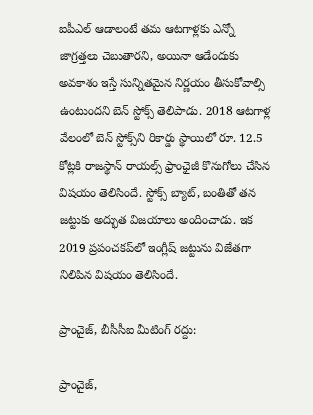ఐపీఎల్‌ ఆడాలంటే తమ ఆటగాళ్లకు ఎన్నో జాగ్రత్తలు చెబుతారని, అయినా ఆడేందుకు అవకాశం ఇస్తే సున్నితమైన నిర్ణయం తీసుకోవాల్సి ఉంటుందని బెన్‌ స్టోక్స్‌ తెలిపాడు. 2018 ఆటగాళ్ల వేలంలో బెన్‌ స్టోక్స్‌ని రికార్డు స్థాయిలో రూ. 12.5 కోట్లకి రాజస్థాన్ రాయల్స్ ఫ్రాంఛైజీ కొనుగోలు చేసిన విషయం తెలిసిందే. స్టోక్స్‌ బ్యాట్, బంతితో తన జట్టుకు అద్భుత విజయాలు అందించాడు. ఇక 2019 ప్రపంచకప్‌లో ఇంగ్లీష్ జట్టును విజేతగా నిలిపిన విషయం తెలిసిందే.

ప్రాంచైజ్, బీసీసీఐ మీటింగ్‌ రద్దు:

ప్రాంచైజ్,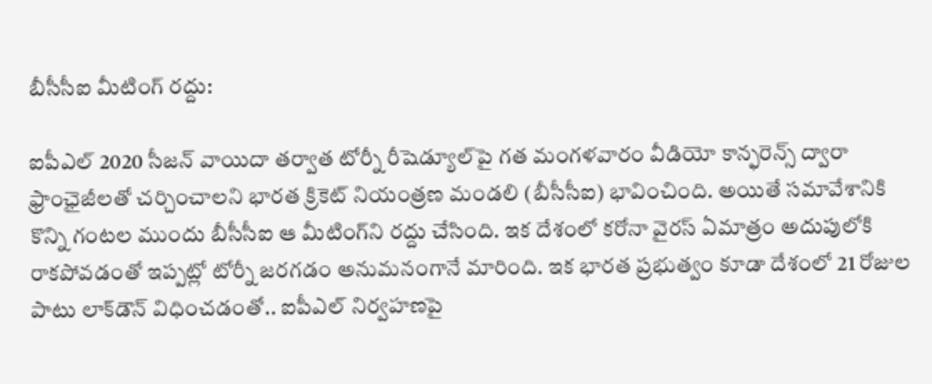బీసీసీఐ మీటింగ్‌ రద్దు:

ఐపీఎల్ 2020 సీజన్ వాయిదా తర్వాత టోర్నీ రీషెడ్యూల్‌పై గత మంగళవారం వీడియో కాన్ఫరెన్స్ ద్వారా ఫ్రాంఛైజీలతో చర్చించాలని భారత క్రికెట్ నియంత్రణ మండలి (బీసీసీఐ) భావించింది. అయితే సమావేశానికి కొన్ని గంటల ముందు బీసీసీఐ ఆ మీటింగ్‌ని రద్దు చేసింది. ఇక దేశంలో కరోనా వైరస్ ఏమాత్రం అదుపులోకి రాకపోవడంతో ఇప్పట్లో టోర్నీ జరగడం అనుమనంగానే మారింది. ఇక భారత ప్రభుత్వం కూడా దేశంలో 21 రోజుల పాటు లాక్‌డౌన్ విధించడంతో.. ఐపీఎల్ నిర్వహణపై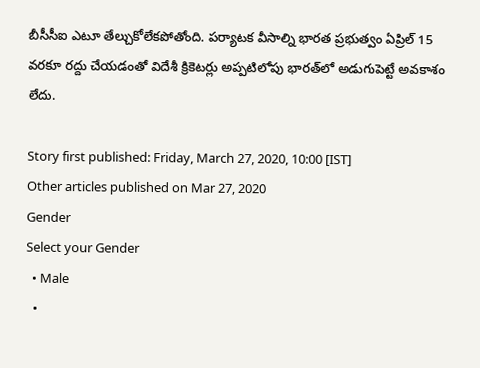బీసీసీఐ ఎటూ తేల్చుకోలేకపోతోంది. పర్యాటక వీసాల్ని భారత ప్రభుత్వం ఏప్రిల్ 15 వరకూ రద్దు చేయడంతో విదేశీ క్రికెటర్లు అప్పటిలోపు భారత్‌లో అడుగుపెట్టే అవకాశం లేదు.

Story first published: Friday, March 27, 2020, 10:00 [IST]
Other articles published on Mar 27, 2020
Gender
Select your Gender
  • Male
  •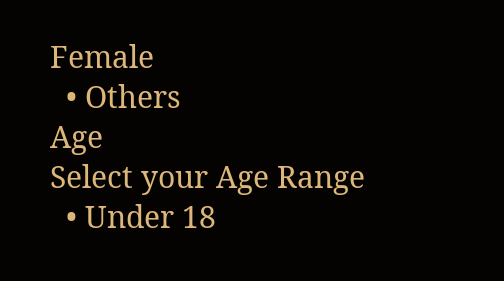Female
  • Others
Age
Select your Age Range
  • Under 18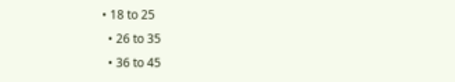• 18 to 25
  • 26 to 35
  • 36 to 45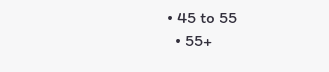• 45 to 55
  • 55+